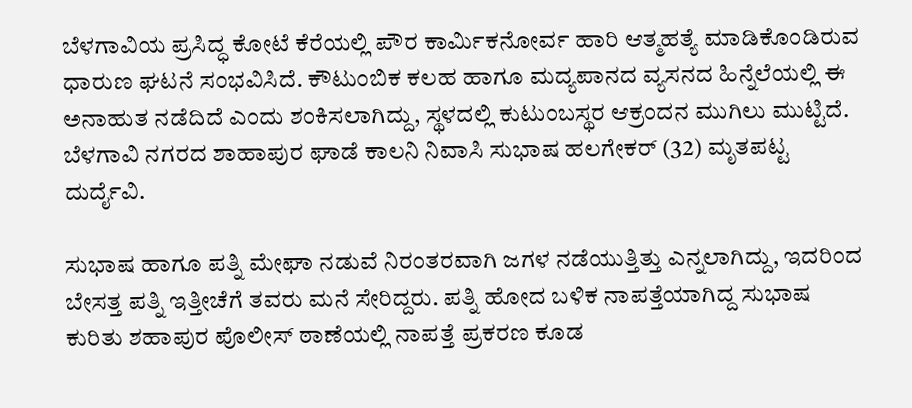ಬೆಳಗಾವಿಯ ಪ್ರಸಿದ್ಧ ಕೋಟೆ ಕೆರೆಯಲ್ಲಿ ಪೌರ ಕಾರ್ಮಿಕನೋರ್ವ ಹಾರಿ ಆತ್ಮಹತ್ಯೆ ಮಾಡಿಕೊಂಡಿರುವ ಧಾರುಣ ಘಟನೆ ಸಂಭವಿಸಿದೆ. ಕೌಟುಂಬಿಕ ಕಲಹ ಹಾಗೂ ಮದ್ಯಪಾನದ ವ್ಯಸನದ ಹಿನ್ನೆಲೆಯಲ್ಲಿ ಈ ಅನಾಹುತ ನಡೆದಿದೆ ಎಂದು ಶಂಕಿಸಲಾಗಿದ್ದು, ಸ್ಥಳದಲ್ಲಿ ಕುಟುಂಬಸ್ಥರ ಆಕ್ರಂದನ ಮುಗಿಲು ಮುಟ್ಟಿದೆ.
ಬೆಳಗಾವಿ ನಗರದ ಶಾಹಾಪುರ ಘಾಡೆ ಕಾಲನಿ ನಿವಾಸಿ ಸುಭಾಷ ಹಲಗೇಕರ್ (32) ಮೃತಪಟ್ಟ ದುರ್ದೈವಿ.

ಸುಭಾಷ ಹಾಗೂ ಪತ್ನಿ ಮೇಘಾ ನಡುವೆ ನಿರಂತರವಾಗಿ ಜಗಳ ನಡೆಯುತ್ತಿತ್ತು ಎನ್ನಲಾಗಿದ್ದು, ಇದರಿಂದ ಬೇಸತ್ತ ಪತ್ನಿ ಇತ್ತೀಚೆಗೆ ತವರು ಮನೆ ಸೇರಿದ್ದರು. ಪತ್ನಿ ಹೋದ ಬಳಿಕ ನಾಪತ್ತೆಯಾಗಿದ್ದ ಸುಭಾಷ ಕುರಿತು ಶಹಾಪುರ ಪೊಲೀಸ್ ಠಾಣೆಯಲ್ಲಿ ನಾಪತ್ತೆ ಪ್ರಕರಣ ಕೂಡ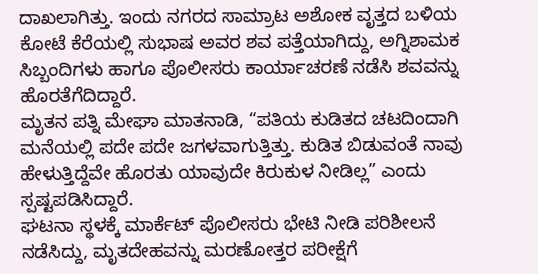ದಾಖಲಾಗಿತ್ತು. ಇಂದು ನಗರದ ಸಾಮ್ರಾಟ ಅಶೋಕ ವೃತ್ತದ ಬಳಿಯ ಕೋಟೆ ಕೆರೆಯಲ್ಲಿ ಸುಭಾಷ ಅವರ ಶವ ಪತ್ತೆಯಾಗಿದ್ದು, ಅಗ್ನಿಶಾಮಕ ಸಿಬ್ಬಂದಿಗಳು ಹಾಗೂ ಪೊಲೀಸರು ಕಾರ್ಯಾಚರಣೆ ನಡೆಸಿ ಶವವನ್ನು ಹೊರತೆಗೆದಿದ್ದಾರೆ.
ಮೃತನ ಪತ್ನಿ ಮೇಘಾ ಮಾತನಾಡಿ, “ಪತಿಯ ಕುಡಿತದ ಚಟದಿಂದಾಗಿ ಮನೆಯಲ್ಲಿ ಪದೇ ಪದೇ ಜಗಳವಾಗುತ್ತಿತ್ತು. ಕುಡಿತ ಬಿಡುವಂತೆ ನಾವು ಹೇಳುತ್ತಿದ್ದೆವೇ ಹೊರತು ಯಾವುದೇ ಕಿರುಕುಳ ನೀಡಿಲ್ಲ” ಎಂದು ಸ್ಪಷ್ಟಪಡಿಸಿದ್ದಾರೆ.
ಘಟನಾ ಸ್ಥಳಕ್ಕೆ ಮಾರ್ಕೆಟ್ ಪೊಲೀಸರು ಭೇಟಿ ನೀಡಿ ಪರಿಶೀಲನೆ ನಡೆಸಿದ್ದು, ಮೃತದೇಹವನ್ನು ಮರಣೋತ್ತರ ಪರೀಕ್ಷೆಗೆ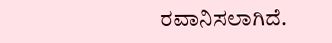ರವಾನಿಸಲಾಗಿದೆ.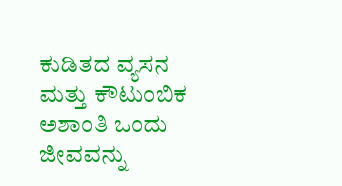ಕುಡಿತದ ವ್ಯಸನ ಮತ್ತು ಕೌಟುಂಬಿಕ ಅಶಾಂತಿ ಒಂದು ಜೀವವನ್ನು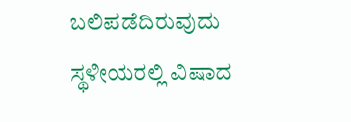ಬಲಿಪಡೆದಿರುವುದು ಸ್ಥಳೀಯರಲ್ಲಿ ವಿಷಾದ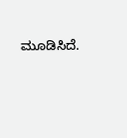ಮೂಡಿಸಿದೆ.